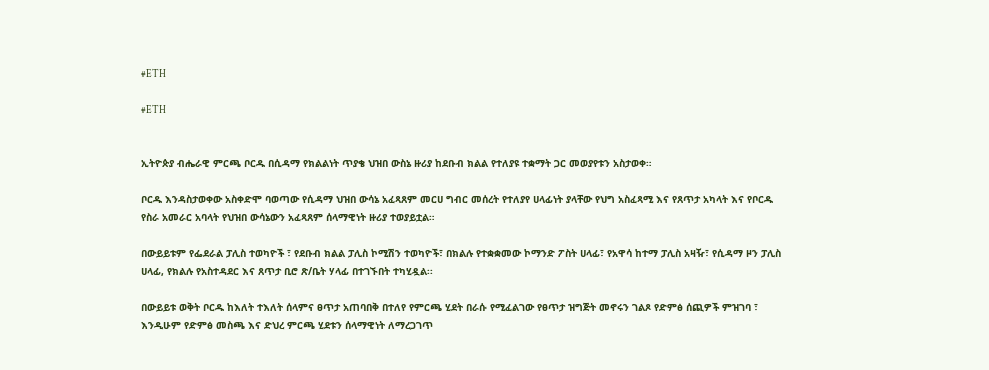#ETH

#ETH


ኢትዮጵያ ብሔራዊ ምርጫ ቦርዱ በሲዳማ የክልልነት ጥያቄ ህዝበ ውስኔ ዙሪያ ከደቡብ ክልል የተለያዩ ተቋማት ጋር መወያየቱን አስታወቀ።

ቦርዱ እንዳስታወቀው አስቀድሞ ባወጣው የሲዳማ ህዝበ ውሳኔ አፈጻጸም መርሀ ግብር መሰረት የተለያየ ሀላፊነት ያላቸው የህግ አስፈጻሚ እና የጸጥታ አካላት እና የቦርዱ የስራ አመራር አባላት የህዝበ ውሳኔውን አፈጻጸም ሰላማዊነት ዙሪያ ተወያይቷል።

በውይይቱም የፌደራል ፓሊስ ተወካዮች ፣ የደቡብ ክልል ፓሊስ ኮሚሽን ተወካዮች፣ በክልሉ የተቋቋመው ኮማንድ ፖስት ሀላፊ፣ የአዋሳ ከተማ ፓሊስ አዛዥ፣ የሲዳማ ዞን ፓሊስ ሀላፊ, የክልሉ የአስተዳደር እና ጸጥታ ቢሮ ጽ/ቤት ሃላፊ በተገኙበት ተካሂዷል፡፡

በውይይቱ ወቅት ቦርዱ ከእለት ተእለት ሰላምና ፀጥታ አጠባበቅ በተለየ የምርጫ ሂደት በራሱ የሚፈልገው የፀጥታ ዝግጅት መኖሩን ገልጾ የድምፅ ሰጪዎች ምዝገባ ፣ እንዲሁም የድምፅ መስጫ እና ድህረ ምርጫ ሂደቱን ሰላማዊነት ለማረጋገጥ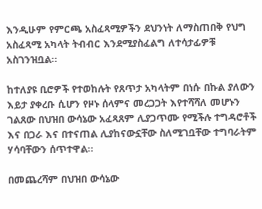እንዲሁም የምርጫ አስፈጻሚዎችን ደህንነት ለማስጠበቅ የህግ አስፈጻሚ አካላት ትብብር እንደሚያስፈልግ ለተሳታፊዎቹ አስገንዝቧል፡፡

ከተለያዩ ቢሮዎች የተወከሉት የጸጥታ አካላትም በነሱ በኩል ያለውን እይታ ያቀረቡ ሲሆን የዞኑ ሰላምና መረጋጋት እየተሻሻለ መሆኑን ገልጸው በህዝበ ውሳኔው አፈጻጸም ሊያጋጥሙ የሚችሉ ተግዳሮቶች እና በጋራ እና በተናጠል ሊያከናውኗቸው ስለሚገቧቸው ተግባራትም ሃሳባቸውን ሰጥተዋል፡፡

በመጨረሻም በህዝበ ውሳኔው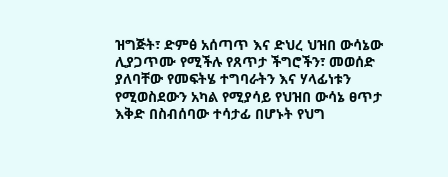ዝግጅት፣ ድምፅ አሰጣጥ እና ድህረ ህዝበ ውሳኔው ሊያጋጥሙ የሚችሉ የጸጥታ ችግሮችን፣ መወሰድ ያለባቸው የመፍትሄ ተግባራትን እና ሃላፊነቱን የሚወስደውን አካል የሚያሳይ የህዝበ ውሳኔ ፀጥታ እቅድ በስብሰባው ተሳታፊ በሆኑት የህግ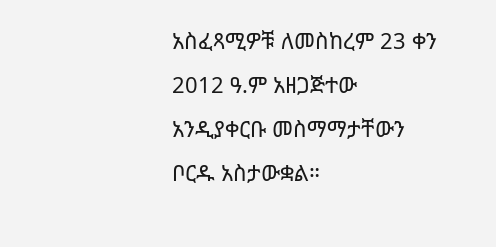አስፈጻሚዎቹ ለመስከረም 23 ቀን 2012 ዓ.ም አዘጋጅተው አንዲያቀርቡ መስማማታቸውን ቦርዱ አስታውቋል።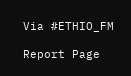Via #ETHIO_FM

Report Page